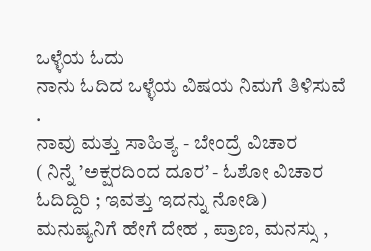ಒಳ್ಳೆಯ ಓದು
ನಾನು ಓದಿದ ಒಳ್ಳೆಯ ವಿಷಯ ನಿಮಗೆ ತಿಳಿಸುವೆ .
ನಾವು ಮತ್ತು ಸಾಹಿತ್ಯ - ಬೇಂದ್ರೆ ವಿಚಾರ
( ನಿನ್ನೆ ’ಅಕ್ಷರದಿಂದ ದೂರ’ - ಓಶೋ ವಿಚಾರ ಓದಿದ್ದಿರಿ ; ಇವತ್ತು ಇದನ್ನು ನೋಡಿ)
ಮನುಷ್ಯನಿಗೆ ಹೇಗೆ ದೇಹ , ಪ್ರಾಣ, ಮನಸ್ಸು ,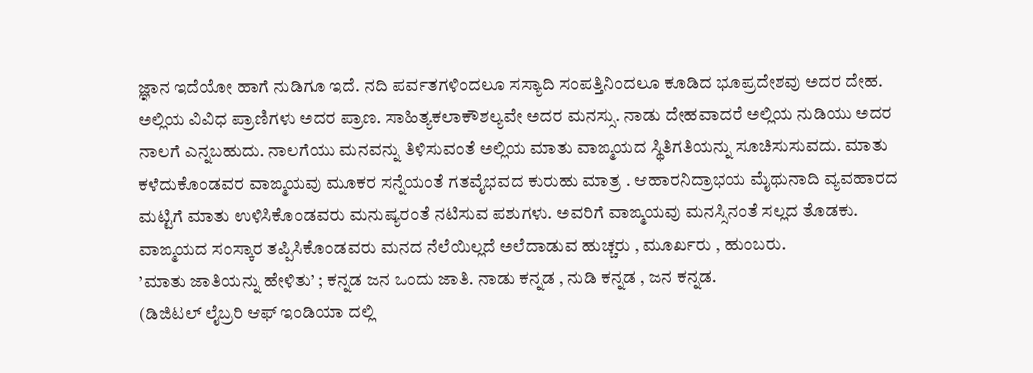ಜ್ಞಾನ ಇದೆಯೋ ಹಾಗೆ ನುಡಿಗೂ ಇದೆ. ನದಿ ಪರ್ವತಗಳಿಂದಲೂ ಸಸ್ಯಾದಿ ಸಂಪತ್ತಿನಿಂದಲೂ ಕೂಡಿದ ಭೂಪ್ರದೇಶವು ಅದರ ದೇಹ. ಅಲ್ಲಿಯ ವಿವಿಧ ಪ್ರಾಣಿಗಳು ಅದರ ಪ್ರಾಣ. ಸಾಹಿತ್ಯಕಲಾಕೌಶಲ್ಯವೇ ಅದರ ಮನಸ್ಸು. ನಾಡು ದೇಹವಾದರೆ ಅಲ್ಲಿಯ ನುಡಿಯು ಅದರ ನಾಲಗೆ ಎನ್ನಬಹುದು. ನಾಲಗೆಯು ಮನವನ್ನು ತಿಳಿಸುವಂತೆ ಅಲ್ಲಿಯ ಮಾತು ವಾಙ್ಮಯದ ಸ್ಥಿತಿಗತಿಯನ್ನು ಸೂಚಿಸುಸುವದು. ಮಾತು ಕಳೆದುಕೊಂಡವರ ವಾಙ್ಮಯವು ಮೂಕರ ಸನ್ನೆಯಂತೆ ಗತವೈಭವದ ಕುರುಹು ಮಾತ್ರ . ಆಹಾರನಿದ್ರಾಭಯ ಮೈಥುನಾದಿ ವ್ಯವಹಾರದ ಮಟ್ಟಿಗೆ ಮಾತು ಉಳಿಸಿಕೊಂಡವರು ಮನುಷ್ಯರಂತೆ ನಟಿಸುವ ಪಶುಗಳು. ಅವರಿಗೆ ವಾಙ್ಮಯವು ಮನಸ್ಸಿನಂತೆ ಸಲ್ಲದ ತೊಡಕು. ವಾಙ್ಮಯದ ಸಂಸ್ಕಾರ ತಪ್ಪಿಸಿಕೊಂಡವರು ಮನದ ನೆಲೆಯಿಲ್ಲದೆ ಅಲೆದಾಡುವ ಹುಚ್ಚರು , ಮೂರ್ಖರು , ಹುಂಬರು.
’ಮಾತು ಜಾತಿಯನ್ನು ಹೇಳಿತು’ ; ಕನ್ನಡ ಜನ ಒಂದು ಜಾತಿ. ನಾಡು ಕನ್ನಡ , ನುಡಿ ಕನ್ನಡ , ಜನ ಕನ್ನಡ.
(ಡಿಜಿಟಲ್ ಲೈಬ್ರರಿ ಆಫ್ ಇಂಡಿಯಾ ದಲ್ಲಿ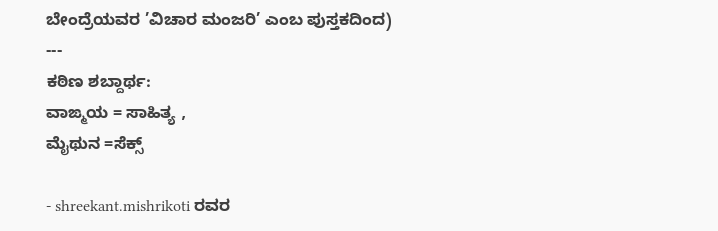ಬೇಂದ್ರೆಯವರ ’ವಿಚಾರ ಮಂಜರಿ’ ಎಂಬ ಪುಸ್ತಕದಿಂದ)
---
ಕಠಿಣ ಶಬ್ದಾರ್ಥ:
ವಾಙ್ಮಯ = ಸಾಹಿತ್ಯ ,
ಮೈಥುನ =ಸೆಕ್ಸ್

- shreekant.mishrikoti ರವರ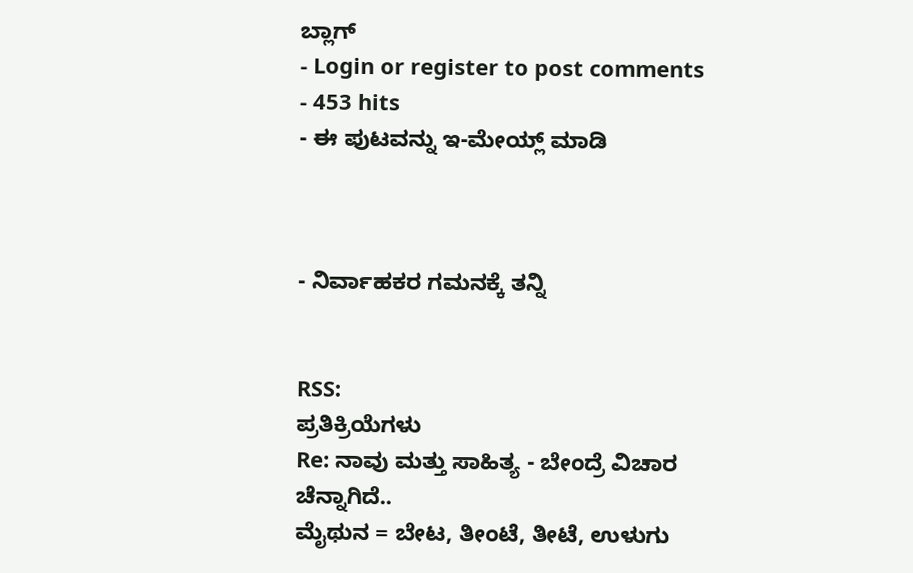ಬ್ಲಾಗ್
- Login or register to post comments
- 453 hits
- ಈ ಪುಟವನ್ನು ಇ-ಮೇಯ್ಲ್ ಮಾಡಿ



- ನಿರ್ವಾಹಕರ ಗಮನಕ್ಕೆ ತನ್ನಿ


RSS:
ಪ್ರತಿಕ್ರಿಯೆಗಳು
Re: ನಾವು ಮತ್ತು ಸಾಹಿತ್ಯ - ಬೇಂದ್ರೆ ವಿಚಾರ
ಚೆನ್ನಾಗಿದೆ..
ಮೈಥುನ = ಬೇಟ, ತೀಂಟೆ, ತೀಟೆ, ಉಳುಗು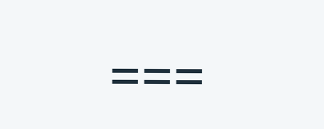===